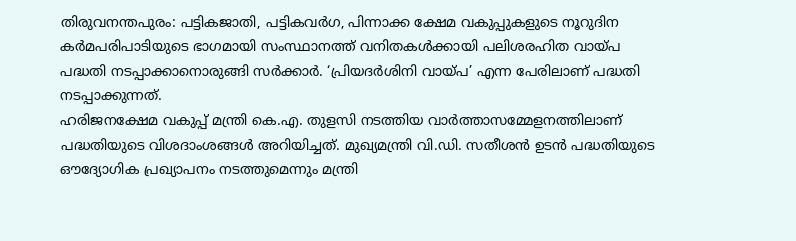തിരുവനന്തപുരം: പട്ടികജാതി, പട്ടികവർഗ, പിന്നാക്ക ക്ഷേമ വകുപ്പുകളുടെ നൂറുദിന കർമപരിപാടിയുടെ ഭാഗമായി സംസ്ഥാനത്ത് വനിതകൾക്കായി പലിശരഹിത വായ്പ പദ്ധതി നടപ്പാക്കാനൊരുങ്ങി സർക്കാർ. ‘പ്രിയദർശിനി വായ്പ’ എന്ന പേരിലാണ് പദ്ധതി നടപ്പാക്കുന്നത്.
ഹരിജനക്ഷേമ വകുപ്പ് മന്ത്രി കെ.എ. തുളസി നടത്തിയ വാർത്താസമ്മേളനത്തിലാണ് പദ്ധതിയുടെ വിശദാംശങ്ങൾ അറിയിച്ചത്. മുഖ്യമന്ത്രി വി.ഡി. സതീശൻ ഉടൻ പദ്ധതിയുടെ ഔദ്യോഗിക പ്രഖ്യാപനം നടത്തുമെന്നും മന്ത്രി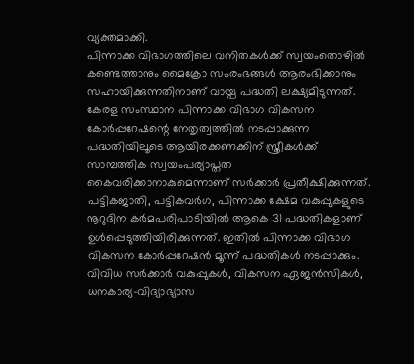വ്യക്തമാക്കി.
പിന്നാക്ക വിഭാഗത്തിലെ വനിതകൾക്ക് സ്വയംതൊഴിൽ കണ്ടെത്താനും മൈക്രോ സംരംഭങ്ങൾ ആരംഭിക്കാനും സഹായിക്കുന്നതിനാണ് വായ്പ പദ്ധതി ലക്ഷ്യമിടുന്നത്. കേരള സംസ്ഥാന പിന്നാക്ക വിഭാഗ വികസന കോർപ്പറേഷന്റെ നേതൃത്വത്തിൽ നടപ്പാക്കുന്ന പദ്ധതിയിലൂടെ ആയിരക്കണക്കിന് സ്ത്രീകൾക്ക് സാമ്പത്തിക സ്വയംപര്യാപ്തത കൈവരിക്കാനാകുമെന്നാണ് സർക്കാർ പ്രതീക്ഷിക്കുന്നത്.
പട്ടികജാതി, പട്ടികവർഗ, പിന്നാക്ക ക്ഷേമ വകുപ്പുകളുടെ നൂറുദിന കർമപരിപാടിയിൽ ആകെ 31 പദ്ധതികളാണ് ഉൾപ്പെടുത്തിയിരിക്കുന്നത്. ഇതിൽ പിന്നാക്ക വിഭാഗ വികസന കോർപ്പറേഷൻ മൂന്ന് പദ്ധതികൾ നടപ്പാക്കും.
വിവിധ സർക്കാർ വകുപ്പുകൾ, വികസന ഏജൻസികൾ, ധനകാര്യ-വിദ്യാഭ്യാസ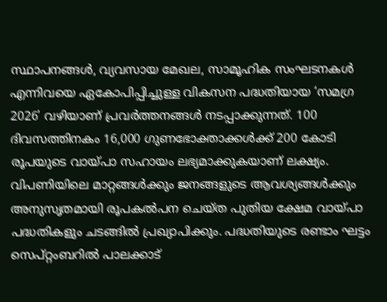സ്ഥാപനങ്ങൾ, വ്യവസായ മേഖല, സാമൂഹിക സംഘടനകൾ എന്നിവയെ ഏകോപിപ്പിച്ചുള്ള വികസന പദ്ധതിയായ ‘സമഗ്ര 2026’ വഴിയാണ് പ്രവർത്തനങ്ങൾ നടപ്പാക്കുന്നത്. 100 ദിവസത്തിനകം 16,000 ഗുണഭോക്താക്കൾക്ക് 200 കോടി രൂപയുടെ വായ്പാ സഹായം ലഭ്യമാക്കുകയാണ് ലക്ഷ്യം.
വിപണിയിലെ മാറ്റങ്ങൾക്കും ജനങ്ങളുടെ ആവശ്യങ്ങൾക്കും അനുസൃതമായി രൂപകൽപന ചെയ്ത പുതിയ ക്ഷേമ വായ്പാ പദ്ധതികളും ചടങ്ങിൽ പ്രഖ്യാപിക്കും. പദ്ധതിയുടെ രണ്ടാം ഘട്ടം സെപ്റ്റംബറിൽ പാലക്കാട്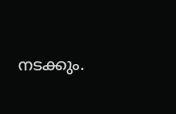നടക്കും.